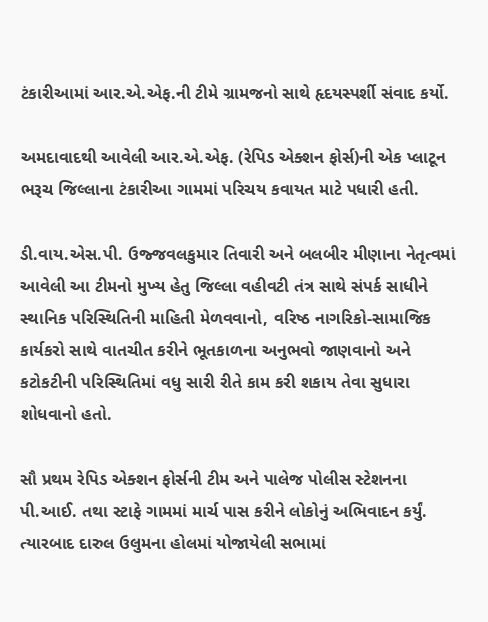ટંકારીઆમાં આર.એ.એફ.ની ટીમે ગ્રામજનો સાથે હૃદયસ્પર્શી સંવાદ કર્યો.

અમદાવાદથી આવેલી આર.એ.એફ. (રેપિડ એક્શન ફોર્સ)ની એક પ્લાટૂન ભરૂચ જિલ્લાના ટંકારીઆ ગામમાં પરિચય કવાયત માટે પધારી હતી.

ડી.વાય.એસ.પી. ઉજ્જવલકુમાર તિવારી અને બલબીર મીણાના નેતૃત્વમાં આવેલી આ ટીમનો મુખ્ય હેતુ જિલ્લા વહીવટી તંત્ર સાથે સંપર્ક સાધીને સ્થાનિક પરિસ્થિતિની માહિતી મેળવવાનો, વરિષ્ઠ નાગરિકો-સામાજિક કાર્યકરો સાથે વાતચીત કરીને ભૂતકાળના અનુભવો જાણવાનો અને કટોકટીની પરિસ્થિતિમાં વધુ સારી રીતે કામ કરી શકાય તેવા સુધારા શોધવાનો હતો.

સૌ પ્રથમ રેપિડ એક્શન ફોર્સની ટીમ અને પાલેજ પોલીસ સ્ટેશનના પી.આઈ. તથા સ્ટાફે ગામમાં માર્ચ પાસ કરીને લોકોનું અભિવાદન કર્યું. ત્યારબાદ દારુલ ઉલુમના હોલમાં યોજાયેલી સભામાં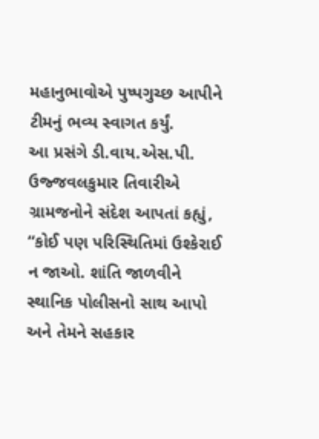મહાનુભાવોએ પુષ્પગુચ્છ આપીને ટીમનું ભવ્ય સ્વાગત કર્યું.
આ પ્રસંગે ડી.વાય.એસ.પી. ઉજ્જવલકુમાર તિવારીએ ગ્રામજનોને સંદેશ આપતાં કહ્યું,
“કોઈ પણ પરિસ્થિતિમાં ઉશ્કેરાઈ ન જાઓ. શાંતિ જાળવીને સ્થાનિક પોલીસનો સાથ આપો અને તેમને સહકાર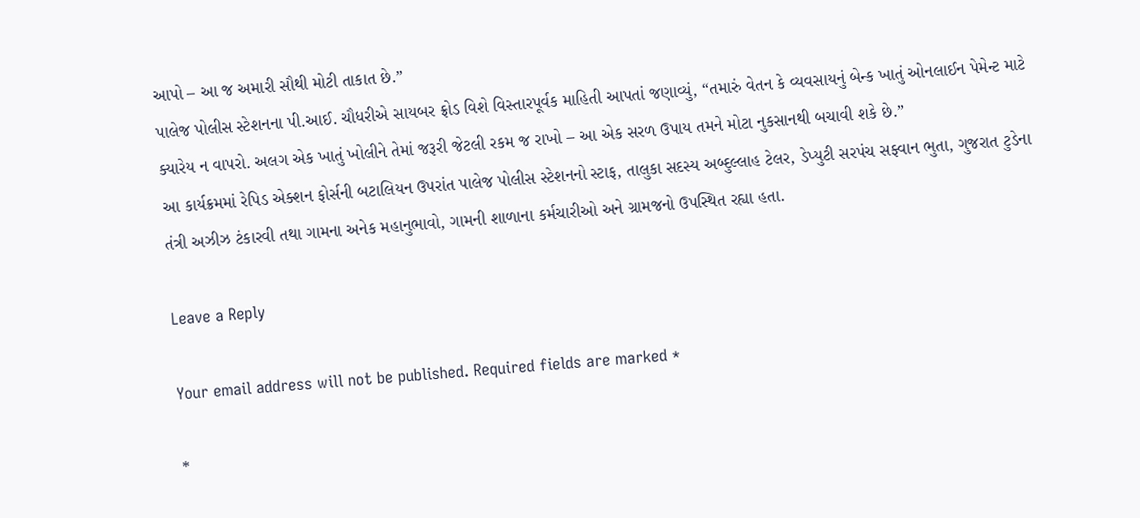આપો – આ જ અમારી સૌથી મોટી તાકાત છે.”
પાલેજ પોલીસ સ્ટેશનના પી.આઈ. ચૌધરીએ સાયબર ફ્રોડ વિશે વિસ્તારપૂર્વક માહિતી આપતાં જણાવ્યું, “તમારું વેતન કે વ્યવસાયનું બેન્ક ખાતું ઓનલાઈન પેમેન્ટ માટે ક્યારેય ન વાપરો. અલગ એક ખાતું ખોલીને તેમાં જરૂરી જેટલી રકમ જ રાખો – આ એક સરળ ઉપાય તમને મોટા નુકસાનથી બચાવી શકે છે.”
આ કાર્યક્રમમાં રેપિડ એક્શન ફોર્સની બટાલિયન ઉપરાંત પાલેજ પોલીસ સ્ટેશનનો સ્ટાફ, તાલુકા સદસ્ય અબ્દુલ્લાહ ટેલર, ડેપ્યુટી સરપંચ સફ્વાન ભુતા, ગુજરાત ટુડેના તંત્રી અઝીઝ ટંકારવી તથા ગામના અનેક મહાનુભાવો, ગામની શાળાના કર્મચારીઓ અને ગ્રામજનો ઉપસ્થિત રહ્યા હતા.

Leave a Reply

Your email address will not be published. Required fields are marked *

*